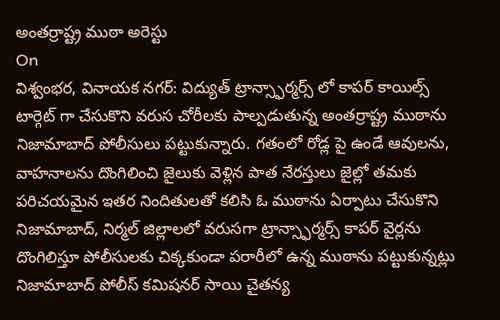అంతర్రాష్ట్ర ముఠా అరెస్టు
On
విశ్వంభర, వినాయక నగర్: విద్యుత్ ట్రాన్స్ఫార్మర్స్ లో కాపర్ కాయిల్స్ టార్గెట్ గా చేసుకొని వరుస చోరీలకు పాల్పడుతున్న అంతర్రాష్ట్ర ముఠాను నిజామాబాద్ పోలీసులు పట్టుకున్నారు. గతంలో రోడ్ల పై ఉండే ఆవులను, వాహనాలను దొంగిలించి జైలుకు వెళ్లిన పాత నేరస్తులు జైల్లో తమకు పరిచయమైన ఇతర నిందితులతో కలిసి ఓ ముఠాను ఏర్పాటు చేసుకొని నిజామాబాద్, నిర్మల్ జిల్లాలలో వరుసగా ట్రాన్స్ఫార్మర్స్ కాపర్ వైర్లను దొంగిలిస్తూ పోలీసులకు చిక్కకుండా పరారీలో ఉన్న ముఠాను పట్టుకున్నట్లు నిజామాబాద్ పోలీస్ కమిషనర్ సాయి చైతన్య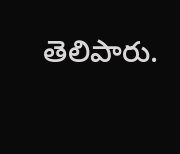తెలిపారు.